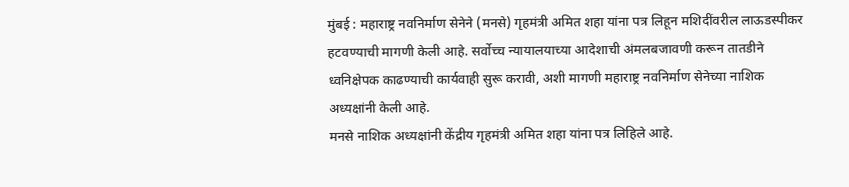मुंबई : महाराष्ट्र नवनिर्माण सेनेने (मनसे) गृहमंत्री अमित शहा यांना पत्र लिहून मशिदींवरील लाऊडस्पीकर हटवण्याची मागणी केली आहे. सर्वोच्च न्यायालयाच्या आदेशाची अंमलबजावणी करून तातडीने ध्वनिक्षेपक काढण्याची कार्यवाही सुरू करावी, अशी मागणी महाराष्ट्र नवनिर्माण सेनेच्या नाशिक अध्यक्षांनी केली आहे.
मनसे नाशिक अध्यक्षांनी केंद्रीय गृहमंत्री अमित शहा यांना पत्र लिहिले आहे.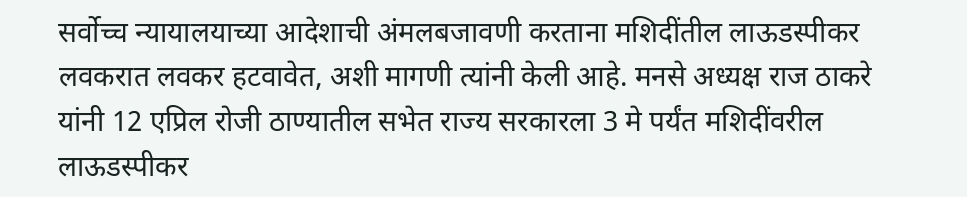सर्वोच्च न्यायालयाच्या आदेशाची अंमलबजावणी करताना मशिदींतील लाऊडस्पीकर लवकरात लवकर हटवावेत, अशी मागणी त्यांनी केली आहे. मनसे अध्यक्ष राज ठाकरे यांनी 12 एप्रिल रोजी ठाण्यातील सभेत राज्य सरकारला 3 मे पर्यंत मशिदींवरील लाऊडस्पीकर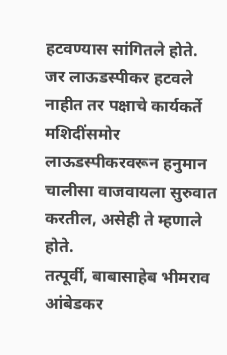हटवण्यास सांगितले होते. जर लाऊडस्पीकर हटवले नाहीत तर पक्षाचे कार्यकर्ते मशिदींसमोर लाऊडस्पीकरवरून हनुमान चालीसा वाजवायला सुरुवात करतील, असेही ते म्हणाले होते.
तत्पूर्वी, बाबासाहेब भीमराव आंबेडकर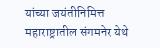यांच्या जयंतीनिमित्त महाराष्ट्रातील संगमनेर येथे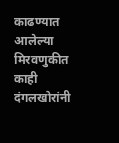काढण्यात आलेल्या मिरवणुकीत काही दंगलखोरांनी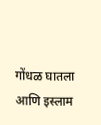गोंधळ घातला आणि इस्लाम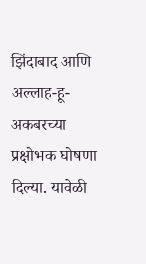झिंदाबाद आणि अल्लाह-हू-अकबरच्या प्रक्षोभक घोषणा दिल्या. यावेळी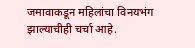जमावाकडून महिलांचा विनयभंग झाल्याचीही चर्चा आहे.